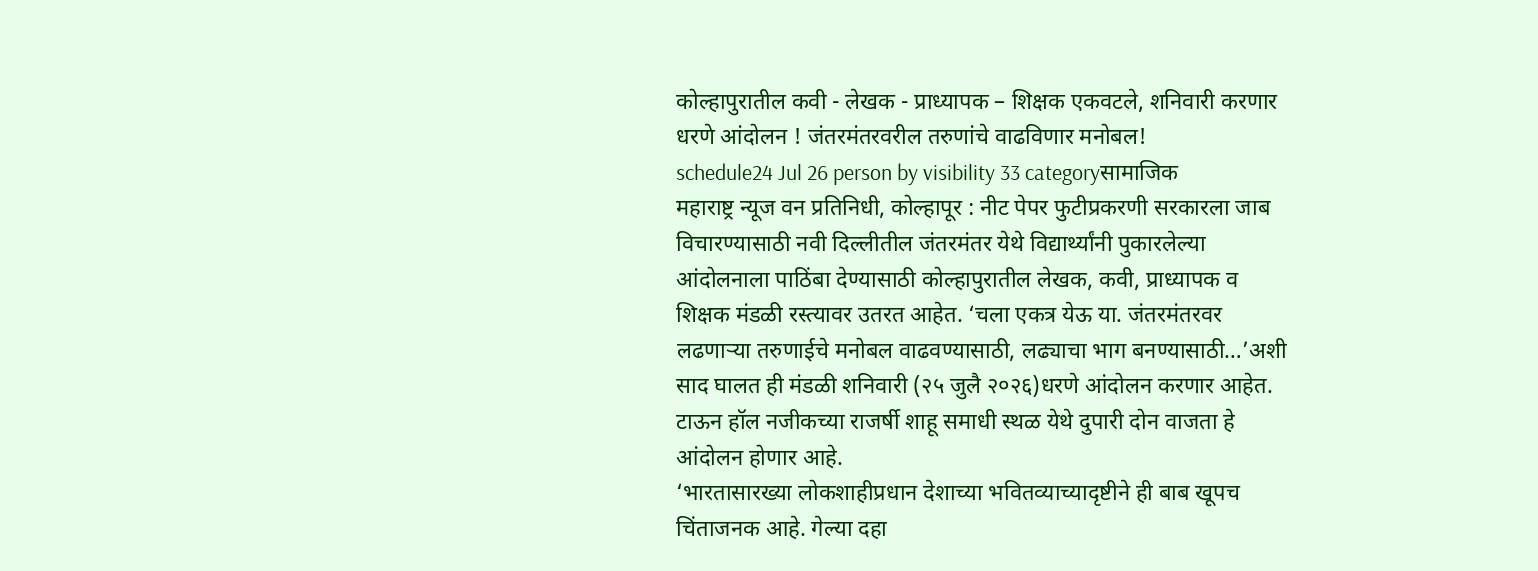कोल्हापुरातील कवी - लेखक - प्राध्यापक – शिक्षक एकवटले, शनिवारी करणार धरणे आंदोलन ! जंतरमंतरवरील तरुणांचे वाढविणार मनोबल!
schedule24 Jul 26 person by visibility 33 categoryसामाजिक
महाराष्ट्र न्यूज वन प्रतिनिधी, कोल्हापूर : नीट पेपर फुटीप्रकरणी सरकारला जाब विचारण्यासाठी नवी दिल्लीतील जंतरमंतर येथे विद्यार्थ्यांनी पुकारलेल्या आंदोलनाला पाठिंबा देण्यासाठी कोल्हापुरातील लेखक, कवी, प्राध्यापक व शिक्षक मंडळी रस्त्यावर उतरत आहेत. ‘चला एकत्र येऊ या. जंतरमंतरवर लढणाऱ्या तरुणाईचे मनोबल वाढवण्यासाठी, लढ्याचा भाग बनण्यासाठी…’अशी साद घालत ही मंडळी शनिवारी (२५ जुलै २०२६)धरणे आंदोलन करणार आहेत. टाऊन हॉल नजीकच्या राजर्षी शाहू समाधी स्थळ येथे दुपारी दोन वाजता हे आंदोलन होणार आहे.
‘भारतासारख्या लोकशाहीप्रधान देशाच्या भवितव्याच्यादृष्टीने ही बाब खूपच चिंताजनक आहे. गेल्या दहा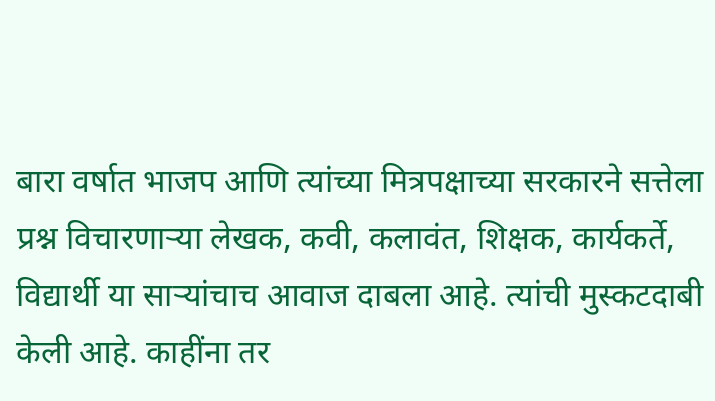बारा वर्षात भाजप आणि त्यांच्या मित्रपक्षाच्या सरकारने सत्तेला प्रश्न विचारणाऱ्या लेखक, कवी, कलावंत, शिक्षक, कार्यकर्ते, विद्यार्थी या साऱ्यांचाच आवाज दाबला आहे. त्यांची मुस्कटदाबी केली आहे. काहींना तर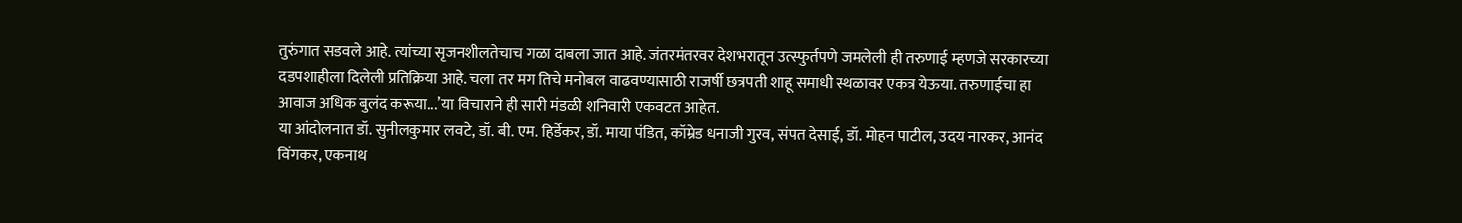तुरुंगात सडवले आहे. त्यांच्या सृजनशीलतेचाच गळा दाबला जात आहे. जंतरमंतरवर देशभरातून उत्स्फुर्तपणे जमलेली ही तरुणाई म्हणजे सरकारच्या दडपशाहीला दिलेली प्रतिक्रिया आहे. चला तर मग तिचे मनोबल वाढवण्यासाठी राजर्षी छत्रपती शाहू समाधी स्थळावर एकत्र येऊया. तरुणाईचा हा आवाज अधिक बुलंद करूया...’या विचाराने ही सारी मंडळी शनिवारी एकवटत आहेत.
या आंदोलनात डॉ. सुनीलकुमार लवटे, डॉ. बी. एम. हिर्डेकर, डॉ. माया पंडित, कॉम्रेड धनाजी गुरव, संपत देसाई, डॉ. मोहन पाटील, उदय नारकर, आनंद विंगकर, एकनाथ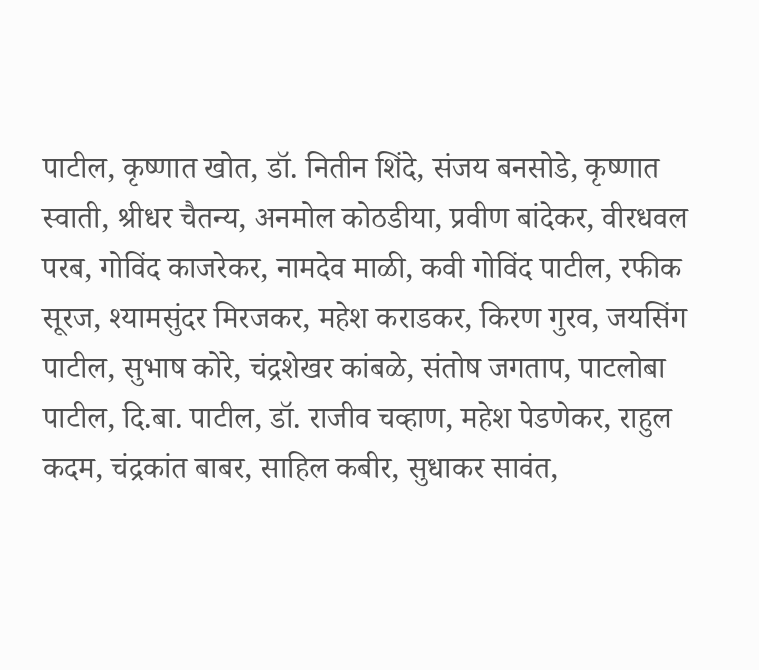पाटील, कृष्णात खोत, डॉ. नितीन शिंदे, संजय बनसोडे, कृष्णात स्वाती, श्रीधर चैतन्य, अनमोल कोठडीया, प्रवीण बांदेकर, वीरधवल परब, गोविंद काजरेकर, नामदेव माळी, कवी गोविंद पाटील, रफीक सूरज, श्यामसुंदर मिरजकर, महेश कराडकर, किरण गुरव, जयसिंग पाटील, सुभाष कोरे, चंद्रशेखर कांबळे, संतोष जगताप, पाटलोबा पाटील, दि.बा. पाटील, डॉ. राजीव चव्हाण, महेश पेडणेकर, राहुल कदम, चंद्रकांत बाबर, साहिल कबीर, सुधाकर सावंत,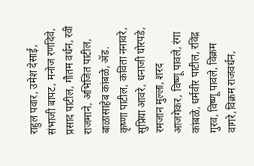राहुल पवार, उमेश देसाई, संभाजी बापट, मनोज रणदिवे, प्रसाद पाटील, गौतम वर्धन, रवी राजमाने, अभिजित पाटील, बाळासाहेब कांबळे, ॲड. कृष्णा पाटील, कविता ननावरे, सुप्रिया आवरे, धनाजी घोरपडे, रमजान मुल्ला, शरद आजगेकर, विष्णू पावले, रंगा कांबळे, धर्मवीर पाटील, रविंद्र गुरव, विष्णू पावले, विक्रम वागरे,विक्रम राजवर्धन,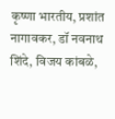कृष्णा भारतीय, प्रशांत नागावकर, डॉ नवनाथ शिंदे, विजय कांबळे,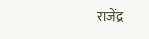राजेंद्र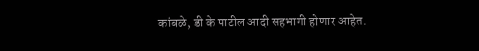कांबळे, डी के पाटील आदी सहभागी होणार आहेत.